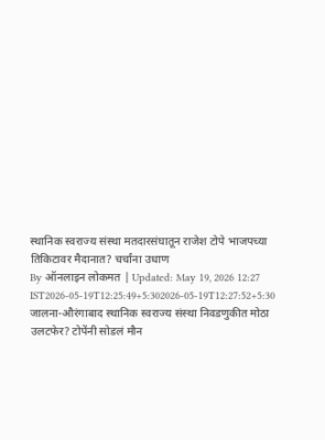स्थानिक स्वराज्य संस्था मतदारसंघातून राजेश टोपे भाजपच्या तिकिटावर मैदानात? चर्चांना उधाण
By ऑनलाइन लोकमत | Updated: May 19, 2026 12:27 IST2026-05-19T12:25:49+5:302026-05-19T12:27:52+5:30
जालना-औरंगाबाद स्थानिक स्वराज्य संस्था निवडणुकीत मोठा उलटफेर? टोपेंनी सोडलं मौन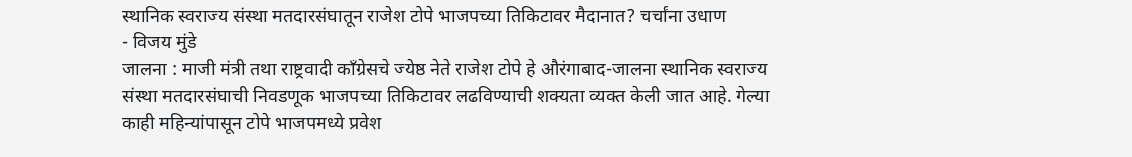स्थानिक स्वराज्य संस्था मतदारसंघातून राजेश टोपे भाजपच्या तिकिटावर मैदानात? चर्चांना उधाण
- विजय मुंडे
जालना : माजी मंत्री तथा राष्ट्रवादी काँग्रेसचे ज्येष्ठ नेते राजेश टोपे हे औरंगाबाद-जालना स्थानिक स्वराज्य संस्था मतदारसंघाची निवडणूक भाजपच्या तिकिटावर लढविण्याची शक्यता व्यक्त केली जात आहे. गेल्या काही महिन्यांपासून टोपे भाजपमध्ये प्रवेश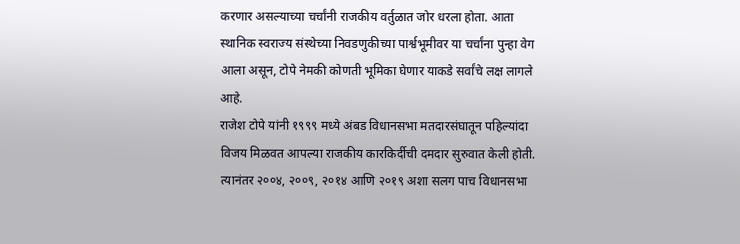करणार असल्याच्या चर्चांनी राजकीय वर्तुळात जोर धरला होता. आता स्थानिक स्वराज्य संस्थेच्या निवडणुकीच्या पार्श्वभूमीवर या चर्चांना पुन्हा वेग आला असून, टोपे नेमकी कोणती भूमिका घेणार याकडे सर्वांचे लक्ष लागले आहे.
राजेश टोपे यांनी १९९९ मध्ये अंबड विधानसभा मतदारसंघातून पहिल्यांदा विजय मिळवत आपल्या राजकीय कारकिर्दीची दमदार सुरुवात केली होती. त्यानंतर २००४, २००९, २०१४ आणि २०१९ अशा सलग पाच विधानसभा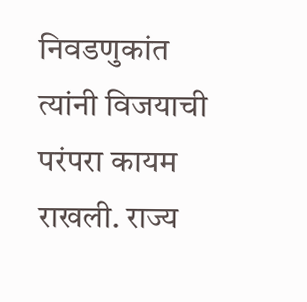निवडणुकांत त्यांनी विजयाची परंपरा कायम राखली. राज्य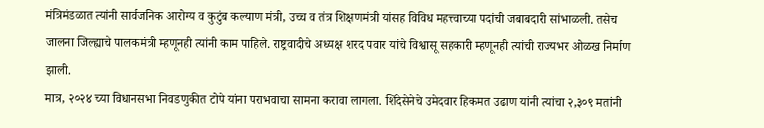मंत्रिमंडळात त्यांनी सार्वजनिक आरोग्य व कुटुंब कल्याण मंत्री, उच्च व तंत्र शिक्षणमंत्री यांसह विविध महत्त्वाच्या पदांची जबाबदारी सांभाळली. तसेच जालना जिल्ह्याचे पालकमंत्री म्हणूनही त्यांनी काम पाहिले. राष्ट्रवादीचे अध्यक्ष शरद पवार यांचे विश्वासू सहकारी म्हणूनही त्यांची राज्यभर ओळख निर्माण झाली.
मात्र, २०२४ च्या विधानसभा निवडणुकीत टोपे यांना पराभवाचा सामना करावा लागला. शिंदेसेनेचे उमेदवार हिकमत उढाण यांनी त्यांचा २,३०९ मतांनी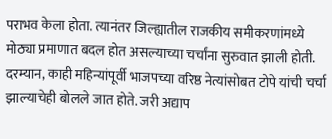पराभव केला होता. त्यानंतर जिल्ह्यातील राजकीय समीकरणांमध्ये मोठ्या प्रमाणात बदल होत असल्याच्या चर्चांना सुरुवात झाली होती. दरम्यान, काही महिन्यांपूर्वी भाजपच्या वरिष्ठ नेत्यांसोबत टोपे यांची चर्चा झाल्याचेही बोलले जात होते. जरी अद्याप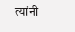त्यांनी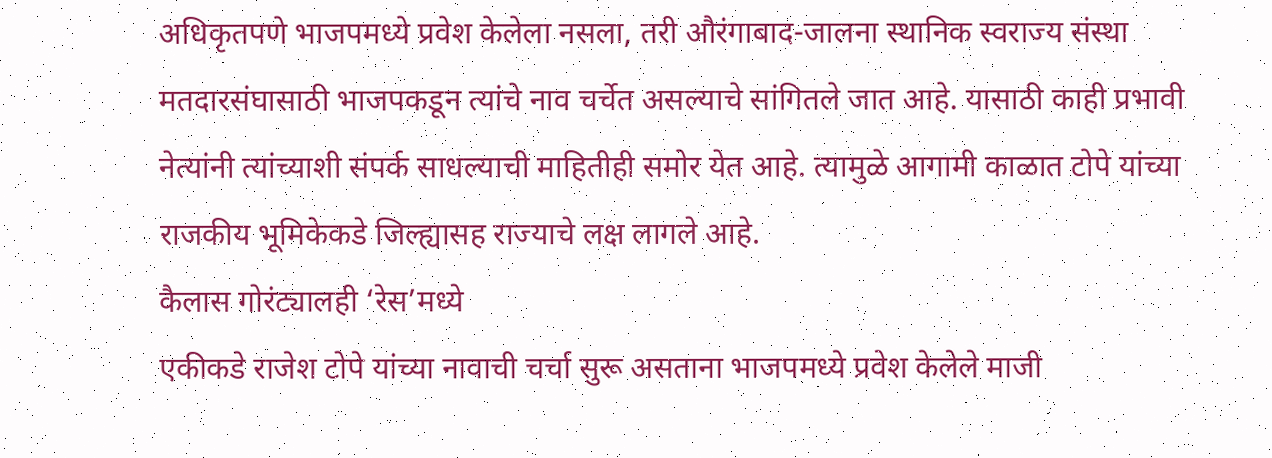अधिकृतपणे भाजपमध्ये प्रवेश केलेला नसला, तरी औरंगाबाद-जालना स्थानिक स्वराज्य संस्था मतदारसंघासाठी भाजपकडून त्यांचे नाव चर्चेत असल्याचे सांगितले जात आहे. यासाठी काही प्रभावी नेत्यांनी त्यांच्याशी संपर्क साधल्याची माहितीही समोर येत आहे. त्यामुळे आगामी काळात टोपे यांच्या राजकीय भूमिकेकडे जिल्ह्यासह राज्याचे लक्ष लागले आहे.
कैलास गोरंट्यालही ‘रेस’मध्ये
एकीकडे राजेश टोपे यांच्या नावाची चर्चा सुरू असताना भाजपमध्ये प्रवेश केलेले माजी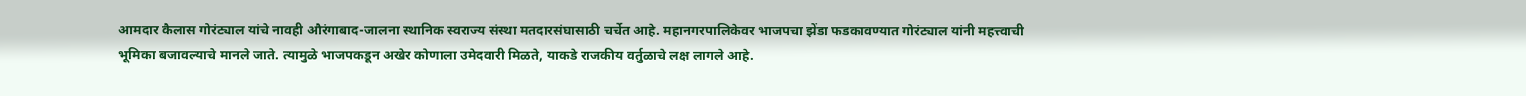आमदार कैलास गोरंट्याल यांचे नावही औरंगाबाद-जालना स्थानिक स्वराज्य संस्था मतदारसंघासाठी चर्चेत आहे. महानगरपालिकेवर भाजपचा झेंडा फडकावण्यात गोरंट्याल यांनी महत्त्वाची भूमिका बजावल्याचे मानले जाते. त्यामुळे भाजपकडून अखेर कोणाला उमेदवारी मिळते, याकडे राजकीय वर्तुळाचे लक्ष लागले आहे.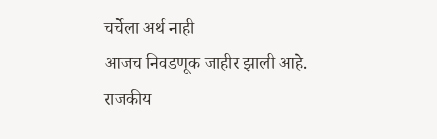चर्चेला अर्थ नाही
आजच निवडणूक जाहीर झाली आहे. राजकीय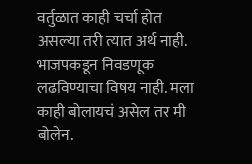वर्तुळात काही चर्चा होत असल्या तरी त्यात अर्थ नाही. भाजपकडून निवडणूक लढविण्याचा विषय नाही. मला काही बोलायचं असेल तर मी बोलेन.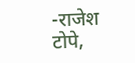-राजेश टोपे,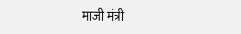माजी मंत्री